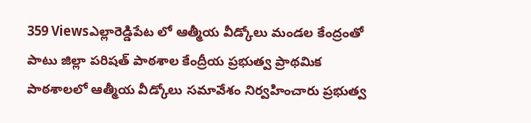359 Viewsఎల్లారెడ్డిపేట లో ఆత్మీయ వీడ్కోలు మండల కేంద్రంతో పాటు జిల్లా పరిషత్ పాఠశాల కేంద్రీయ ప్రభుత్వ ప్రాథమిక పాఠశాలలో ఆత్మీయ వీడ్కోలు సమావేశం నిర్వహించారు ప్రభుత్వ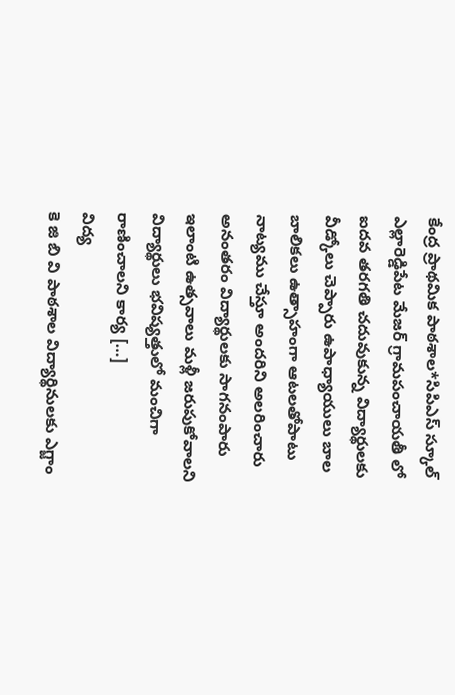కేంద్ర ప్రాథమిక పాఠశాల*సిపిఎస్ స్కూల్ ఎల్లారెడ్డిపేట మేజర్ గ్రామపంచాయతీ లో ఐదవ తరగతి చదువుకున్న విద్యార్థులకు వీడ్కోలు చెప్పారు ఉపాధ్యాయులు బాల బాలికలు ఉత్సాహంగా ఆటలతోపాటు నాట్యము చేస్తూ అందరిని అలరించారు అనంతరం విద్యార్థులకు సాగనంపారు ఇలాంటి ఉత్సవాలు మళ్లీ జరుపుకోవాలని విద్యార్థులు భవిష్యత్తులో మంచిగా రాణించాలని కార్య […]
విద్య
కె జి బి వి పాఠశాల విద్యార్థినులకు ఎగ్జాం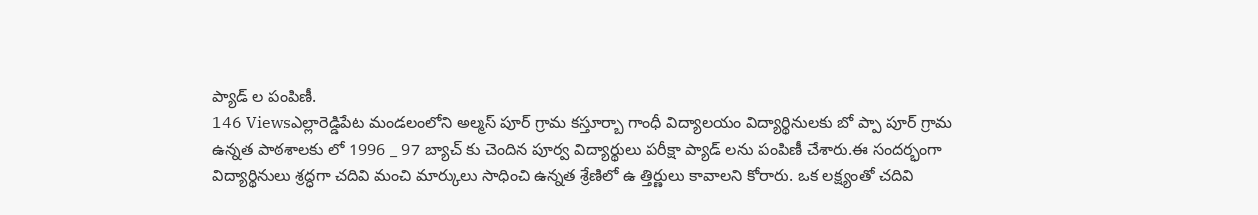ప్యాడ్ ల పంపిణీ.
146 Viewsఎల్లారెడ్డిపేట మండలంలోని అల్మస్ పూర్ గ్రామ కస్తూర్బా గాంధీ విద్యాలయం విద్యార్థినులకు బో ప్పా పూర్ గ్రామ ఉన్నత పాఠశాలకు లో 1996 _ 97 బ్యాచ్ కు చెందిన పూర్వ విద్యార్థులు పరీక్షా ప్యాడ్ లను పంపిణీ చేశారు.ఈ సందర్భంగా విద్యార్థినులు శ్రద్ధగా చదివి మంచి మార్కులు సాధించి ఉన్నత శ్రేణిలో ఉ త్తిర్ణులు కావాలని కోరారు. ఒక లక్ష్యంతో చదివి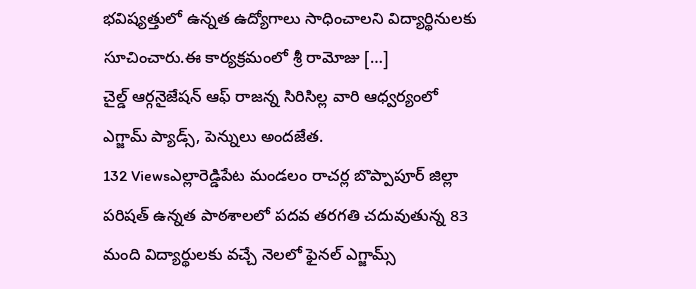భవిష్యత్తులో ఉన్నత ఉద్యోగాలు సాధించాలని విద్యార్థినులకు సూచించారు.ఈ కార్యక్రమంలో శ్రీ రామోజు […]
చైల్డ్ ఆర్గనైజేషన్ ఆఫ్ రాజన్న సిరిసిల్ల వారి ఆధ్వర్యంలో ఎగ్జామ్ ప్యాడ్స్, పెన్నులు అందజేత.
132 Viewsఎల్లారెడ్డిపేట మండలం రాచర్ల బొప్పాపూర్ జిల్లా పరిషత్ ఉన్నత పాఠశాలలో పదవ తరగతి చదువుతున్న 83 మంది విద్యార్థులకు వచ్చే నెలలో ఫైనల్ ఎగ్జామ్స్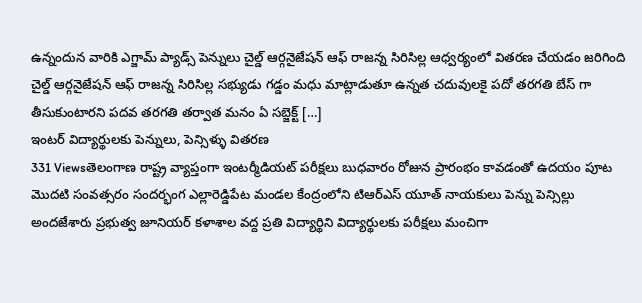ఉన్నందున వారికి ఎగ్జామ్ ప్యాడ్స్ పెన్నులు చైల్డ్ ఆర్గనైజేషన్ ఆఫ్ రాజన్న సిరిసిల్ల ఆధ్వర్యంలో వితరణ చేయడం జరిగింది చైల్డ్ ఆర్గనైజేషన్ ఆఫ్ రాజన్న సిరిసిల్ల సభ్యుడు గడ్డం మధు మాట్లాడుతూ ఉన్నత చదువులకై పదో తరగతి బేస్ గా తీసుకుంటారని పదవ తరగతి తర్వాత మనం ఏ సబ్జెక్ట్ […]
ఇంటర్ విద్యార్థులకు పెన్నులు, పెన్సిళ్ళు వితరణ
331 Viewsతెలంగాణ రాష్ట్ర వ్యాప్తంగా ఇంటర్మీడియట్ పరీక్షలు బుధవారం రోజున ప్రారంభం కావడంతో ఉదయం పూట మొదటి సంవత్సరం సందర్భంగ ఎల్లారెడ్డిపేట మండల కేంద్రంలోని టిఆర్ఎస్ యూత్ నాయకులు పెన్ను పెన్సిల్లు అందజేశారు ప్రభుత్వ జూనియర్ కళాశాల వద్ద ప్రతి విద్యార్థిని విద్యార్థులకు పరీక్షలు మంచిగా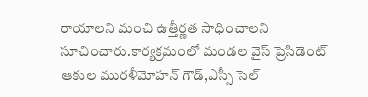రాయాలని మంచి ఉత్తీర్ణత సాధించాలని సూచించారు.కార్యక్రమంలో మండల వైస్ ప్రెసిడెంట్ ఆకుల మురళీమోహన్ గౌడ్,ఎస్సీ సెల్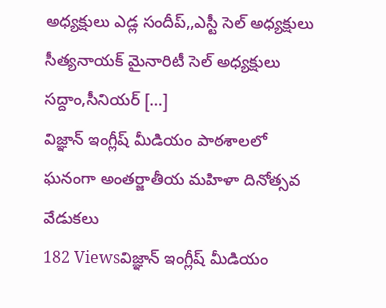అధ్యక్షులు ఎడ్ల సందీప్,,ఎస్టీ సెల్ అధ్యక్షులు సీత్యనాయక్ మైనారిటీ సెల్ అధ్యక్షులు సద్దాం,సీనియర్ […]
విజ్ఞాన్ ఇంగ్లీష్ మీడియం పాఠశాలలో ఘనంగా అంతర్జాతీయ మహిళా దినోత్సవ వేడుకలు
182 Viewsవిజ్ఞాన్ ఇంగ్లీష్ మీడియం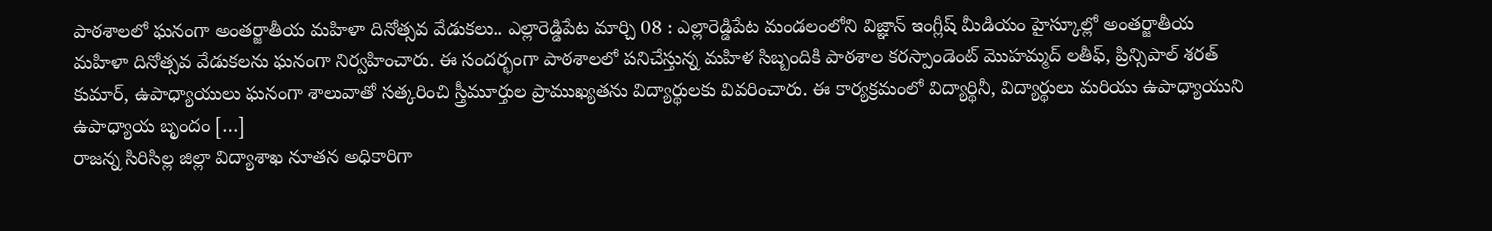పాఠశాలలో ఘనంగా అంతర్జాతీయ మహిళా దినోత్సవ వేడుకలు.. ఎల్లారెడ్డిపేట మార్చి 08 : ఎల్లారెడ్డిపేట మండలంలోని విజ్ఞాన్ ఇంగ్లీష్ మీడియం హైస్కూల్లో అంతర్జాతీయ మహిళా దినోత్సవ వేడుకలను ఘనంగా నిర్వహించారు. ఈ సందర్భంగా పాఠశాలలో పనిచేస్తున్న మహిళ సిబ్బందికి పాఠశాల కరస్పాండెంట్ మొహమ్మద్ లతీఫ్, ప్రిన్సిపాల్ శరత్ కుమార్, ఉపాధ్యాయులు ఘనంగా శాలువాతో సత్కరించి స్త్రీమూర్తుల ప్రాముఖ్యతను విద్యార్థులకు వివరించారు. ఈ కార్యక్రమంలో విద్యార్థినీ, విద్యార్థులు మరియు ఉపాధ్యాయుని ఉపాధ్యాయ బృందం […]
రాజన్న సిరిసిల్ల జిల్లా విద్యాశాఖ నూతన అధికారిగా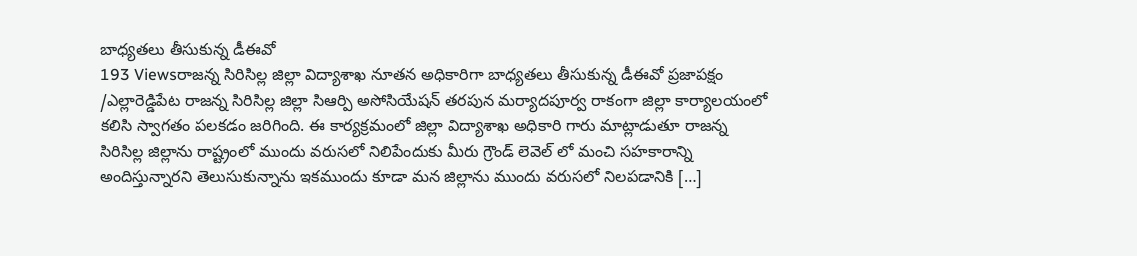బాధ్యతలు తీసుకున్న డీఈవో
193 Viewsరాజన్న సిరిసిల్ల జిల్లా విద్యాశాఖ నూతన అధికారిగా బాధ్యతలు తీసుకున్న డీఈవో ప్రజాపక్షం /ఎల్లారెడ్డిపేట రాజన్న సిరిసిల్ల జిల్లా సిఆర్పి అసోసియేషన్ తరపున మర్యాదపూర్వ రాకంగా జిల్లా కార్యాలయంలో కలిసి స్వాగతం పలకడం జరిగింది. ఈ కార్యక్రమంలో జిల్లా విద్యాశాఖ అధికారి గారు మాట్లాడుతూ రాజన్న సిరిసిల్ల జిల్లాను రాష్ట్రంలో ముందు వరుసలో నిలిపేందుకు మీరు గ్రౌండ్ లెవెల్ లో మంచి సహకారాన్ని అందిస్తున్నారని తెలుసుకున్నాను ఇకముందు కూడా మన జిల్లాను ముందు వరుసలో నిలపడానికి […]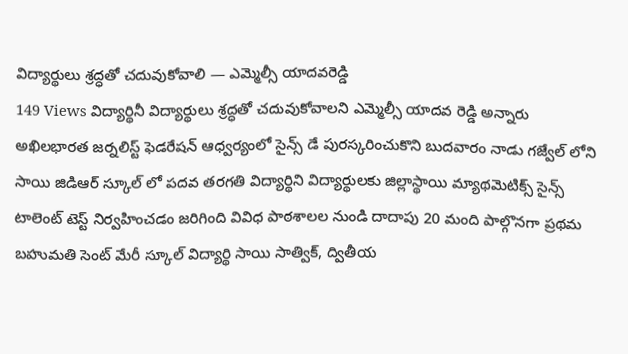విద్యార్థులు శ్రద్ధతో చదువుకోవాలి — ఎమ్మెల్సీ యాదవరెడ్డి
149 Views విద్యార్థినీ విద్యార్థులు శ్రద్ధతో చదువుకోవాలని ఎమ్మెల్సీ యాదవ రెడ్డి అన్నారు అఖిలభారత జర్నలిస్ట్ ఫెడరేషన్ ఆధ్వర్యంలో సైన్స్ డే పురస్కరించుకొని బుదవారం నాడు గజ్వేల్ లోని సాయి జిడిఆర్ స్కూల్ లో పదవ తరగతి విద్యార్థిని విద్యార్థులకు జిల్లాస్థాయి మ్యాథమెటిక్స్ సైన్స్ టాలెంట్ టెస్ట్ నిర్వహించడం జరిగింది వివిధ పాఠశాలల నుండి దాదాపు 20 మంది పాల్గొనగా ప్రథమ బహుమతి సెంట్ మేరీ స్కూల్ విద్యార్థి సాయి సాత్విక్, ద్వితీయ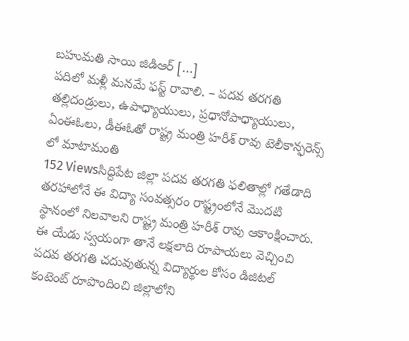బహుమతి సాయి జిడిఆర్ […]
పదిలో మళ్లీ మనమే ఫస్ట్ రావాలి. – పదవ తరగతి తల్లిదండ్రులు, ఉపాధ్యాయులు, ప్రధానోపాధ్యాయులు, ఏంఈఓలు, డీఈఓతో రాష్ట్ర మంత్రి హరీశ్ రావు టెలీకాన్ఫరెన్స్ లో మాటామంతి
152 Viewsసిద్దిపేట జిల్లా పదవ తరగతి ఫలితాల్లో గతేడాది తరహాలోనే ఈ విద్యా సంవత్సరం రాష్ట్రంలోనే మొదటి స్థానంలో నిలవాలని రాష్ట్ర మంత్రి హరీశ్ రావు ఆకాంక్షించారు. ఈ యేడు స్వయంగా తానే లక్షలాది రూపాయలు వెచ్చించి పదవ తరగతి చదువుతున్న విద్యార్థుల కోసం డిజిటల్ కంటెంట్ రూపొందించి జిల్లాలోని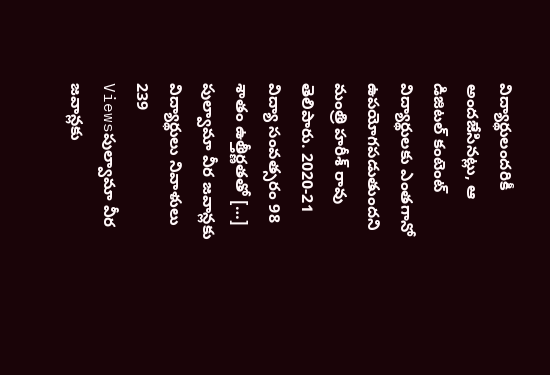విద్యార్థులందరికీ అందజేసినట్లు, ఆ డిజిటల్ కంటెంట్ విద్యార్థులకు ఎంతగానో ఉపయోగపడుతుందని మంత్రి హరీశ్ రావు తెలిపారు. 2020-21 విద్యా సంవత్సరం 98 శాతం ఉత్తీర్ణతతో […]
పుల్వామా వీర జవాన్లకు విద్యార్థులు నివాళులు
239 Viewsపుల్వామా వీర జవాన్లకు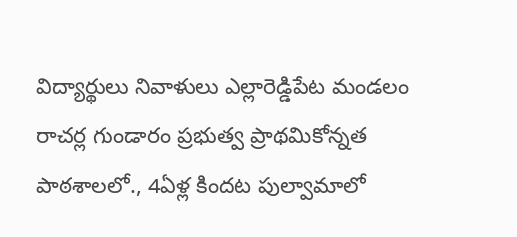విద్యార్థులు నివాళులు ఎల్లారెడ్డిపేట మండలం రాచర్ల గుండారం ప్రభుత్వ ప్రాథమికోన్నత పాఠశాలలో., 4ఏళ్ల కిందట పుల్వామాలో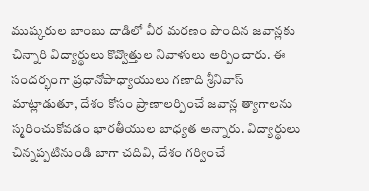ముష్కరుల బాంబు దాడిలో వీర మరణం పొందిన జవాన్లకు చిన్నారి విద్యార్థులు కొవ్వొత్తుల నివాళులు అర్పించారు. ఈ సందర్భంగా ప్రధానోపాధ్యాయులు గణాది శ్రీనివాస్ మాట్లాడుతూ, దేశం కోసం ప్రాణాలర్పించే జవాన్ల త్యాగాలను స్మరించుకోవడం భారతీయుల బాధ్యత అన్నారు. విద్యార్థులు చిన్నప్పటినుండి బాగా చదివి, దేశం గర్వించే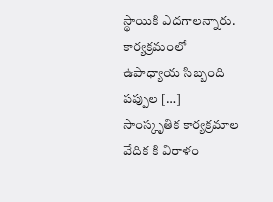స్థాయికి ఎదగాలన్నారు. కార్యక్రమంలో ఉపాధ్యాయ సిబ్బంది పప్పుల […]
సాంస్కృతిక కార్యక్రమాల వేదిక కి విరాళం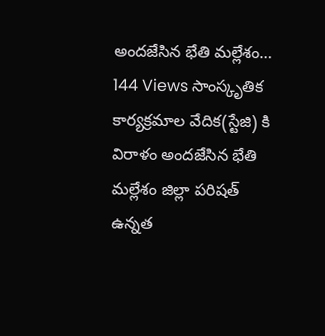అందజేసిన భేతి మల్లేశం…
144 Views సాంస్కృతిక కార్యక్రమాల వేదిక(స్టేజి) కి విరాళం అందజేసిన భేతి మల్లేశం జిల్లా పరిషత్ ఉన్నత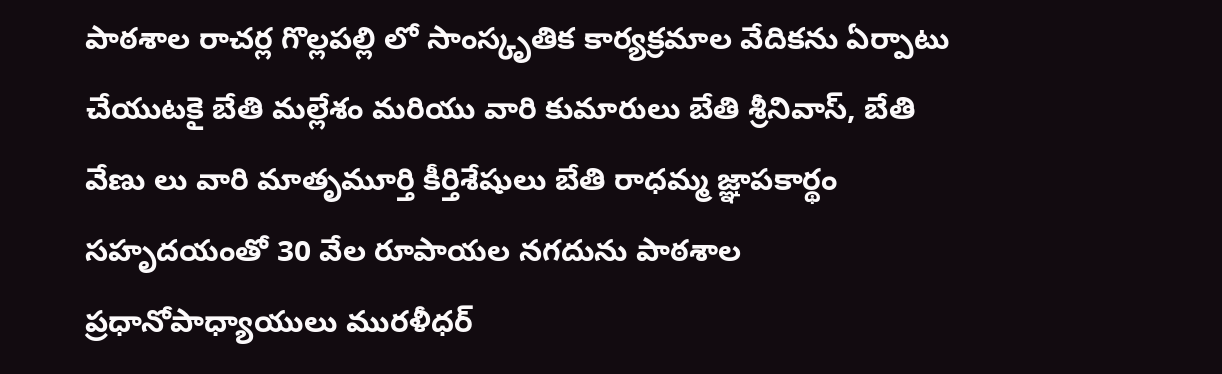పాఠశాల రాచర్ల గొల్లపల్లి లో సాంస్కృతిక కార్యక్రమాల వేదికను ఏర్పాటు చేయుటకై బేతి మల్లేశం మరియు వారి కుమారులు బేతి శ్రీనివాస్, బేతి వేణు లు వారి మాతృమూర్తి కీర్తిశేషులు బేతి రాధమ్మ జ్ఞాపకార్థం సహృదయంతో 30 వేల రూపాయల నగదును పాఠశాల ప్రధానోపాధ్యాయులు మురళీధర్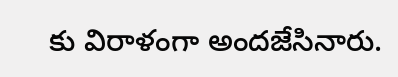కు విరాళంగా అందజేసినారు.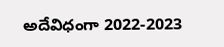అదేవిధంగా 2022-2023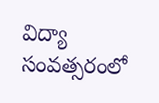విద్యా సంవత్సరంలో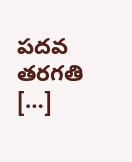పదవ తరగతి […]